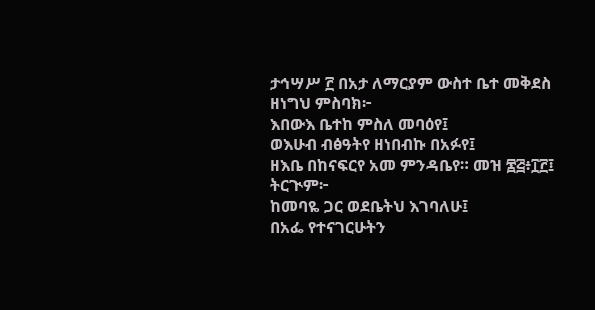ታኅሣሥ ፫ በአታ ለማርያም ውስተ ቤተ መቅደስ
ዘነግህ ምስባክ፦
እበውእ ቤተከ ምስለ መባዕየ፤
ወእሁብ ብፅዓትየ ዘነበብኩ በአፉየ፤
ዘእቤ በከናፍርየ አመ ምንዳቤየ። መዝ ፷፭፥፲፫፤
ትርጒም፦
ከመባዬ ጋር ወደቤትህ እገባለሁ፤
በአፌ የተናገርሁትን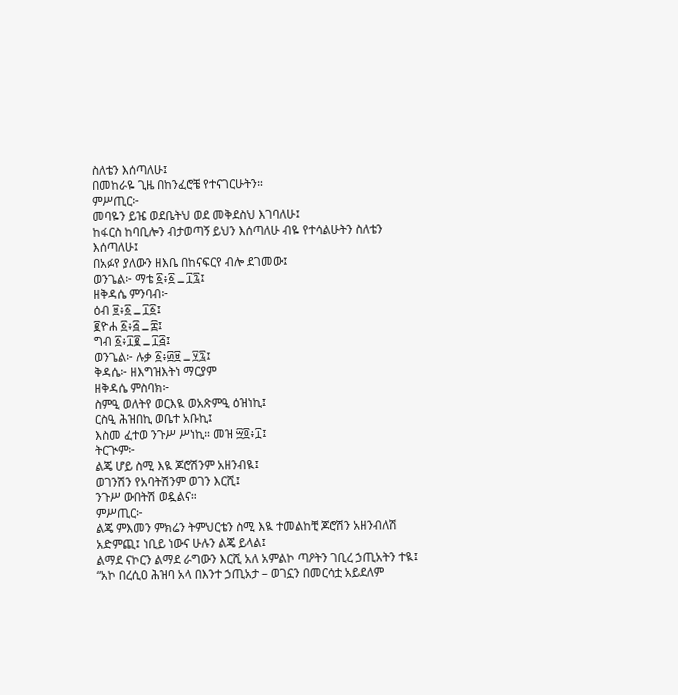ስለቴን እሰጣለሁ፤
በመከራዬ ጊዜ በከንፈሮቼ የተናገርሁትን።
ምሥጢር፦
መባዬን ይዤ ወደቤትህ ወደ መቅደስህ እገባለሁ፤
ከፋርስ ከባቢሎን ብታወጣኝ ይህን እሰጣለሁ ብዬ የተሳልሁትን ስለቴን እሰጣለሁ፤
በአፉየ ያለውን ዘእቤ በከናፍርየ ብሎ ደገመው፤
ወንጌል፦ ማቴ ፩፥፩ ߺ ፲፯፤
ዘቅዳሴ ምንባብ፦
ዕብ ፱፥፩ ߺ ፲፩፤
፪ዮሐ ፩፥፭ ߺ ፰፤
ግብ ፩፥፲፪ ߺ ፲፭፤
ወንጌል፦ ሉቃ ፩፥፴፱ ߺ ፶፯፤
ቅዳሴ፦ ዘእግዝእትነ ማርያም
ዘቅዳሴ ምስባክ፦
ስምዒ ወለትየ ወርእዪ ወአጽምዒ ዕዝነኪ፤
ርስዒ ሕዝበኪ ወቤተ አቡኪ፤
እስመ ፈተወ ንጉሥ ሥነኪ። መዝ ፵፬፥፲፤
ትርጒም፦
ልጄ ሆይ ስሚ እዪ ጆሮሽንም አዘንብዪ፤
ወገንሽን የአባትሽንም ወገን እርሺ፤
ንጉሥ ውበትሽ ወዷልና።
ምሥጢር፦
ልጄ ምእመን ምክሬን ትምህርቴን ስሚ እዪ ተመልከቺ ጆሮሽን አዘንብለሽ አድምጪ፤ ነቢይ ነውና ሁሉን ልጄ ይላል፤
ልማደ ናኮርን ልማደ ራግውን እርሺ አለ አምልኮ ጣዖትን ገቢረ ኃጢአትን ተዪ፤ “አኮ በረሲዐ ሕዝባ አላ በእንተ ኃጢአታ – ወገኗን በመርሳቷ አይደለም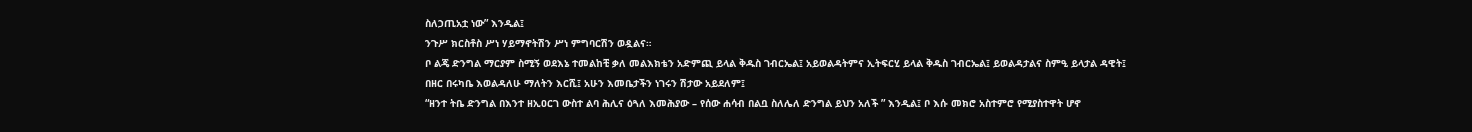ስለኃጢአቷ ነው” እንዲል፤
ንጉሥ ክርስቶስ ሥነ ሃይማኖትሽን ሥነ ምግባርሽን ወዷልና።
ቦ ልጄ ድንግል ማርያም ስሚኝ ወደእኔ ተመልከቺ ቃለ መልእክቴን አድምጪ ይላል ቅዱስ ገብርኤል፤ አይወልዳትምና ኢትፍርሂ ይላል ቅዱስ ገብርኤል፤ ይወልዳታልና ስምዒ ይላታል ዳዊት፤
በዘር በሩካቤ እወልዳለሁ ማለትን እርሺ፤ አሁን እመቤታችን ነገሩን ሽታው አይደለም፤
“ዘንተ ትቤ ድንግል በእንተ ዘኢዐርገ ውስተ ልባ ሕሊና ዕጓለ እመሕያው – የሰው ሐሳብ በልቧ ስለሌለ ድንግል ይህን አለች ” እንዲል፤ ቦ እሱ መክሮ አስተምሮ የሚያስተዋት ሆኖ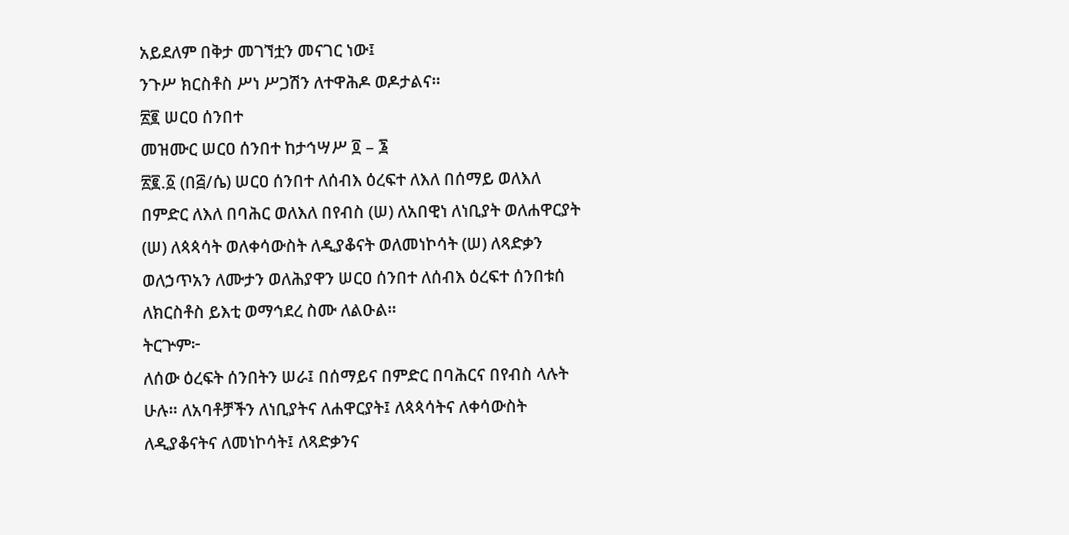አይደለም በቅታ መገኘቷን መናገር ነው፤
ንጉሥ ክርስቶስ ሥነ ሥጋሽን ለተዋሕዶ ወዶታልና።
፳፪ ሠርዐ ሰንበተ
መዝሙር ሠርዐ ሰንበተ ከታኅሣሥ ፬ – ፮
፳፪.፩ (በ፭/ሴ) ሠርዐ ሰንበተ ለሰብእ ዕረፍተ ለእለ በሰማይ ወለእለ በምድር ለእለ በባሕር ወለእለ በየብስ (ሠ) ለአበዊነ ለነቢያት ወለሐዋርያት (ሠ) ለጳጳሳት ወለቀሳውስት ለዲያቆናት ወለመነኮሳት (ሠ) ለጻድቃን ወለኃጥአን ለሙታን ወለሕያዋን ሠርዐ ሰንበተ ለሰብእ ዕረፍተ ሰንበቱሰ ለክርስቶስ ይእቲ ወማኅደረ ስሙ ለልዑል።
ትርጕም፦
ለሰው ዕረፍት ሰንበትን ሠራ፤ በሰማይና በምድር በባሕርና በየብስ ላሉት ሁሉ። ለአባቶቻችን ለነቢያትና ለሐዋርያት፤ ለጳጳሳትና ለቀሳውስት ለዲያቆናትና ለመነኮሳት፤ ለጻድቃንና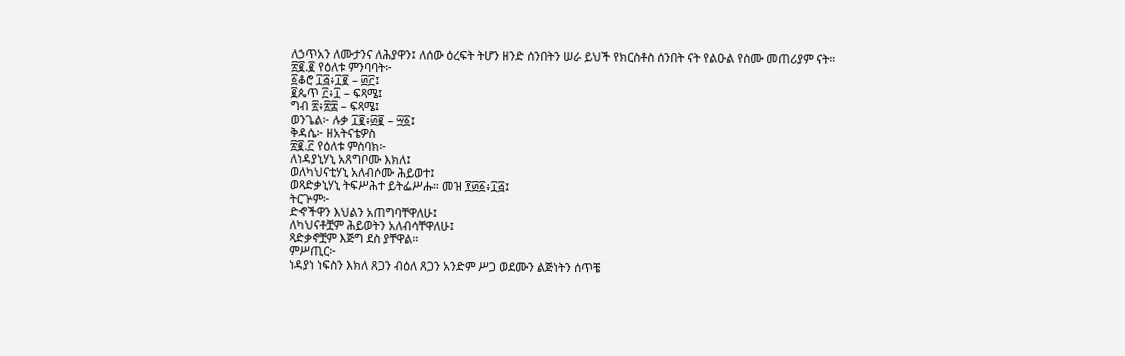ለኃጥአን ለሙታንና ለሕያዋን፤ ለሰው ዕረፍት ትሆን ዘንድ ሰንበትን ሠራ ይህች የክርስቶስ ሰንበት ናት የልዑል የስሙ መጠሪያም ናት።
፳፪.፪ የዕለቱ ምንባባት፦
፩ቆሮ ፲፭፥፲፪ – ፴፫፤
፪ጴጥ ፫፥፲ – ፍጻሜ፤
ግብ ፳፥፳፰ – ፍጻሜ፤
ወንጌል፦ ሉቃ ፲፪፥፴፪ – ፵፩፤
ቅዳሴ፦ ዘአትናቴዎስ
፳፪.፫ የዕለቱ ምስባክ፦
ለነዳያኒሃኒ አጸግቦሙ እክለ፤
ወለካህናቲሃኒ አለብሶሙ ሕይወተ፤
ወጻድቃኒሃኒ ትፍሥሕተ ይትፌሥሑ። መዝ ፻፴፩፥፲፭፤
ትርጕም፦
ድኆችዋን እህልን አጠግባቸዋለሁ፤
ለካህናቶቿም ሕይወትን አለብሳቸዋለሁ፤
ጻድቃኖቿም እጅግ ደስ ያቸዋል።
ምሥጢር፦
ነዳያነ ነፍስን እክለ ጸጋን ብዕለ ጸጋን አንድም ሥጋ ወደሙን ልጅነትን ሰጥቼ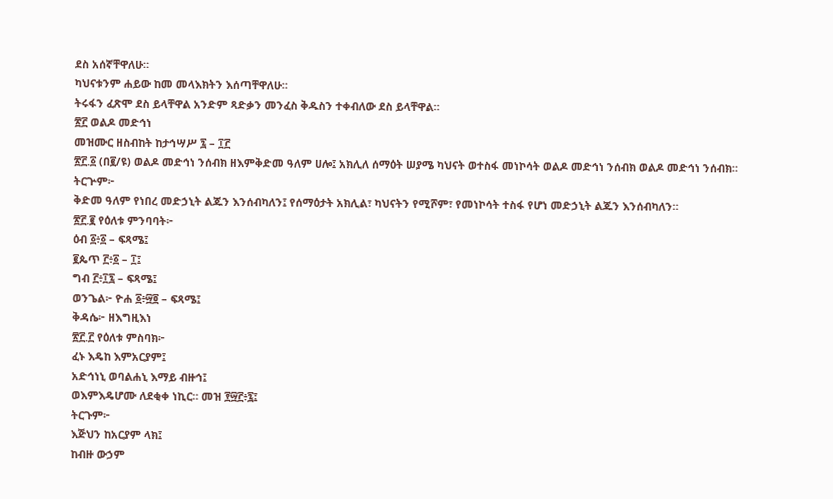ደስ አሰኛቸዋለሁ።
ካህናቱንም ሐይው ከመ መላእክትን እሰጣቸዋለሁ።
ትሩፋን ፈጽሞ ደስ ይላቸዋል አንድም ጻድቃን መንፈስ ቅዱስን ተቀብለው ደስ ይላቸዋል።
፳፫ ወልዶ መድኅነ
መዝሙር ዘስብከት ከታኅሣሥ ፯ – ፲፫
፳፫.፩ (በ፪/ዩ) ወልዶ መድኅነ ንሰብክ ዘእምቅድመ ዓለም ሀሎ፤ አክሊለ ሰማዕት ሠያሜ ካህናት ወተስፋ መነኮሳት ወልዶ መድኅነ ንሰብክ ወልዶ መድኅነ ንሰብክ።
ትርጕም፦
ቅድመ ዓለም የነበረ መድኃኒት ልጁን እንሰብካለን፤ የሰማዕታት አክሊል፣ ካህናትን የሚሾም፣ የመነኮሳት ተስፋ የሆነ መድኃኒት ልጁን እንሰብካለን።
፳፫.፪ የዕለቱ ምንባባት፦
ዕብ ፩፥፩ – ፍጻሜ፤
፪ጴጥ ፫፥፩ – ፲፤
ግብ ፫፥፲፯ – ፍጻሜ፤
ወንጌል፦ ዮሐ ፩፥፵፬ – ፍጻሜ፤
ቅዳሴ፦ ዘእግዚእነ
፳፫.፫ የዕለቱ ምስባክ፦
ፈኑ እዴከ እምአርያም፤
አድኅነኒ ወባልሐኒ እማይ ብዙኅ፤
ወእምእዴሆሙ ለደቂቀ ነኪር። መዝ ፻፵፫፥፯፤
ትርጉም፦
እጅህን ከአርያም ላክ፤
ከብዙ ውኃም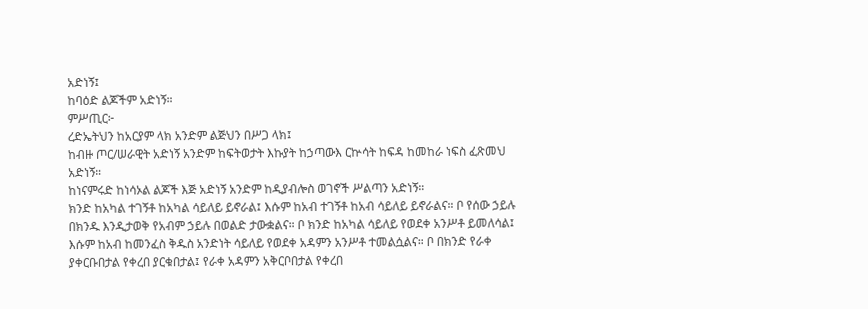አድነኝ፤
ከባዕድ ልጆችም አድነኝ።
ምሥጢር፦
ረድኤትህን ከአርያም ላክ አንድም ልጅህን በሥጋ ላክ፤
ከብዙ ጦር/ሠራዊት አድነኝ አንድም ከፍትወታት እኩያት ከኃጣውእ ርኵሳት ከፍዳ ከመከራ ነፍስ ፈጽመህ አድነኝ።
ከነናምሩድ ከነሳኦል ልጆች እጅ አድነኝ አንድም ከዲያብሎስ ወገኖች ሥልጣን አድነኝ።
ክንድ ከአካል ተገኝቶ ከአካል ሳይለይ ይኖራል፤ እሱም ከአብ ተገኝቶ ከአብ ሳይለይ ይኖራልና። ቦ የሰው ኃይሉ በክንዱ እንዲታወቅ የአብም ኃይሉ በወልድ ታውቋልና። ቦ ክንድ ከአካል ሳይለይ የወደቀ አንሥቶ ይመለሳል፤ እሱም ከአብ ከመንፈስ ቅዱስ አንድነት ሳይለይ የወደቀ አዳምን አንሥቶ ተመልሷልና። ቦ በክንድ የራቀ ያቀርቡበታል የቀረበ ያርቁበታል፤ የራቀ አዳምን አቅርቦበታል የቀረበ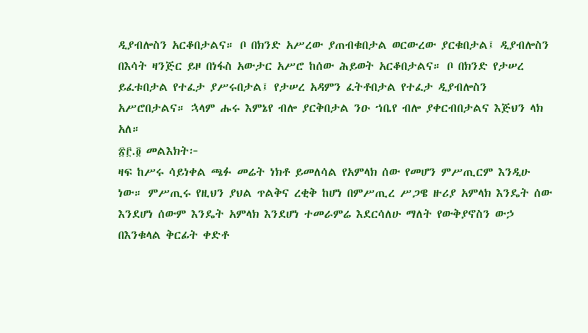ዲያብሎስን አርቆበታልና። ቦ በክንድ አሥረው ያጠብቁበታል ወርውረው ያርቁበታል፤ ዲያብሎስን በእሳት ዛንጅር ይዞ በነፋስ አውታር አሥሮ ከሰው ሕይወት አርቆበታልና። ቦ በክንድ የታሠረ ይፈቱበታል የተፈታ ያሥሩበታል፤ የታሠረ አዳምን ፈትቶበታል የተፈታ ዲያብሎስን አሥሮበታልና። ኋላም ሑሩ እምኔየ ብሎ ያርቅበታል ንዑ ኀቤየ ብሎ ያቀርብበታልና እጅህን ላክ አለ።
፳፫.፬ መልእክት፦
ዛፍ ከሥሩ ሳይነቀል ጫፉ መሬት ነክቶ ይመለሳል የአምላክ ሰው የመሆን ምሥጢርም እንዲሁ ነው። ምሥጢሩ የዚህን ያህል ጥልቅና ረቂቅ ከሆነ በምሥጢረ ሥጋዌ ዙሪያ አምላክ እንዴት ሰው እንደሆነ ሰውም እንዴት አምላክ እንደሆነ ተመራምሬ እደርሳለሁ ማለት የውቅያኖስን ውኃ በእንቁላል ቅርፊት ቀድቶ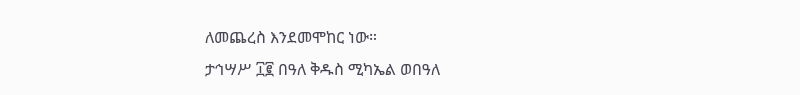ለመጨረስ እንደመሞከር ነው።
ታኅሣሥ ፲፪ በዓለ ቅዱስ ሚካኤል ወበዓለ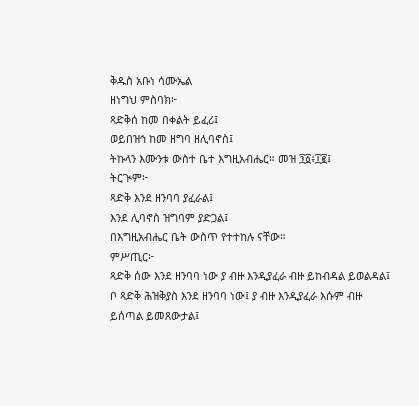ቅዱስ አቡነ ሳሙኤል
ዘነግህ ምስባክ፦
ጻድቅሰ ከመ በቀልት ይፈሪ፤
ወይበዝኅ ከመ ዘግባ ዘሊባኖስ፤
ትኩላን እሙንቱ ውስተ ቤተ እግዚአብሔር። መዝ ፺፩፥፲፪፤
ትርጒም፦
ጻድቅ እንደ ዘንባባ ያፈራል፤
እንደ ሊባኖስ ዝግባም ያድጋል፤
በእግዚአብሔር ቤት ውስጥ የተተከሉ ናቸው።
ምሥጢር፦
ጻድቅ ሰው እንደ ዘንባባ ነው ያ ብዙ እንዲያፈራ ብዙ ይከብዳል ይወልዳል፤ ቦ ጻድቅ ሕዝቅያስ እንደ ዘንባባ ነው፤ ያ ብዙ እንዲያፈራ እሱም ብዙ ይሰጣል ይመጸውታል፤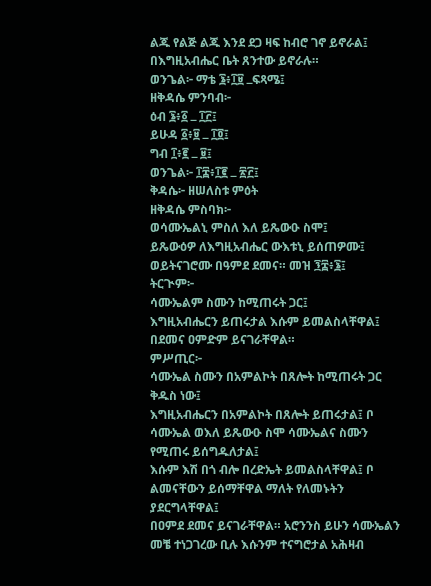ልጁ የልጅ ልጁ እንደ ደጋ ዛፍ ከብሮ ገኖ ይኖራል፤
በእግዚአብሔር ቤት ጸንተው ይኖራሉ።
ወንጌል፦ ማቴ ፮፥፲፱ ߺፍጻሜ፤
ዘቅዳሴ ምንባብ፦
ዕብ ፮፥፩ ߺ ፲፫፤
ይሁዳ ፩፥፱ ߺ ፲፬፤
ግብ ፲፥፪ ߺ ፱፤
ወንጌል፦ ፲፰፥፲፪ ߺ ፳፫፤
ቅዳሴ፦ ዘሠለስቱ ምዕት
ዘቅዳሴ ምስባክ፦
ወሳሙኤልኒ ምስለ እለ ይጼውዑ ስሞ፤
ይጼውዕዎ ለእግዚአብሔር ውእቱኒ ይሰጠዎሙ፤
ወይትናገሮሙ በዓምደ ደመና። መዝ ፺፰፥፮፤
ትርጒም፦
ሳሙኤልም ስሙን ከሚጠሩት ጋር፤
እግዚአብሔርን ይጠሩታል እሱም ይመልስላቸዋል፤
በደመና ዐምድም ይናገራቸዋል።
ምሥጢር፦
ሳሙኤል ስሙን በአምልኮት በጸሎት ከሚጠሩት ጋር ቅዱስ ነው፤
እግዚአብሔርን በአምልኮት በጸሎት ይጠሩታል፤ ቦ ሳሙኤል ወእለ ይጼውዑ ስሞ ሳሙኤልና ስሙን የሚጠሩ ይሰግዱለታል፤
እሱም እሽ በጎ ብሎ በረድኤት ይመልስላቸዋል፤ ቦ ልመናቸውን ይሰማቸዋል ማለት የለመኑትን ያደርግላቸዋል፤
በዐምደ ደመና ይናገራቸዋል። አሮንንስ ይሁን ሳሙኤልን መቼ ተነጋገረው ቢሉ እሱንም ተናግሮታል አሕዛብ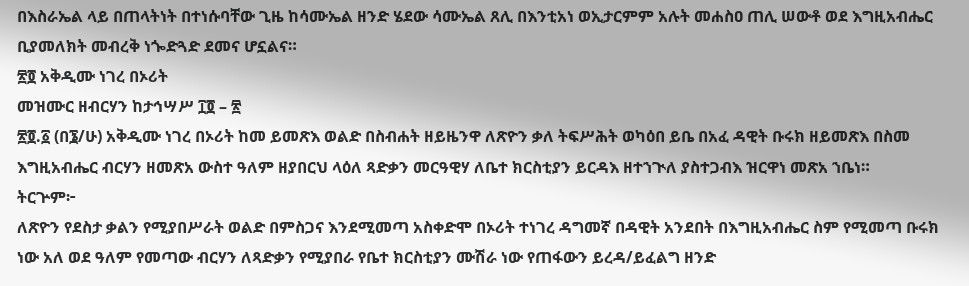በእስራኤል ላይ በጠላትነት በተነሱባቸው ጊዜ ከሳሙኤል ዘንድ ሄደው ሳሙኤል ጸሊ በእንቲአነ ወኢታርምም አሉት መሐስዐ ጠሊ ሠውቶ ወደ እግዚአብሔር ቢያመለክት መብረቅ ነጐድጓድ ደመና ሆኗልና።
፳፬ አቅዲሙ ነገረ በኦሪት
መዝሙር ዘብርሃን ከታኅሣሥ ፲፬ – ፳
፳፬.፩ (በ፮/ሁ) አቅዲሙ ነገረ በኦሪት ከመ ይመጽእ ወልድ በስብሐት ዘይዜንዋ ለጽዮን ቃለ ትፍሥሕት ወካዕበ ይቤ በአፈ ዳዊት ቡሩክ ዘይመጽእ በስመ እግዚአብሔር ብርሃን ዘመጽአ ውስተ ዓለም ዘያበርህ ላዕለ ጻድቃን መርዓዊሃ ለቤተ ክርስቲያን ይርዳእ ዘተኀጒለ ያስተጋብእ ዝርዋነ መጽአ ኀቤነ።
ትርጕም፦
ለጽዮን የደስታ ቃልን የሚያበሥራት ወልድ በምስጋና እንደሚመጣ አስቀድሞ በኦሪት ተነገረ ዳግመኛ በዳዊት አንደበት በእግዚአብሔር ስም የሚመጣ ቡሩክ ነው አለ ወደ ዓለም የመጣው ብርሃን ለጻድቃን የሚያበራ የቤተ ክርስቲያን ሙሽራ ነው የጠፋውን ይረዳ/ይፈልግ ዘንድ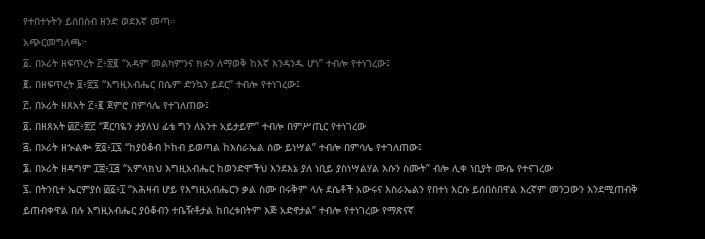የተበተኑትን ይሰበስብ ዘንድ ወደእኛ መጣ።
አጭርመግለጫ፦
፩. በኦሪት ዘፍጥረት ፫፥፳፪ “አዳም መልካምንና ክፉን ለማወቅ ከእኛ እንዳንዱ ሆነ” ተብሎ የተነገረው፤
፪. በዘፍጥረት ፱፥፳፯ “እግዚአብሔር በሴም ድንኳን ይደር” ተብሎ የተነገረው፤
፫. በኦሪት ዘጸአት ፫፥፪ ጀምሮ በምሳሌ የተገለጠው፤
፬. በዘጸአት ፴፫፥፳፫ “ጀርባዬን ታያለህ ፊቴ ግን ለአንተ አይታይም” ተብሎ በምሥጢር የተነገረው
፭. በኦሪት ዘኊልቊ ፳፬፥፲፯ “ከያዕቆብ ኮከብ ይወጣል ከእስራኤል ሰው ይነሣል” ተብሎ በምሳሌ የተገለጠው፤
፮. በኦሪት ዘዳግም ፲፰፥፲፭ “አምላክህ እግዚአብሔር ከወንድሞችህ እንደእኔ ያለ ነቢይ ያስነሣልሃል እሱን ስሙት” ብሎ ሊቀ ነቢያት ሙሴ የተናገረው
፯. በትንቢተ ኤርምያስ ፴፩፥፲ “አሕዛብ ሆይ የእግዚአብሔርን ቃል ስሙ በሩቅም ላሉ ደሴቶች አውሩና እስራኤልን የበተነ እርሱ ይሰበስበዋል እረኛም መንጋውን እንደሚጠብቅ ይጠብቀዋል በሉ እግዚአብሔር ያዕቆብን ተቤዥቶታል ከበረቱበትም እጅ አድኖታል” ተብሎ የተነገረው የማጽናኛ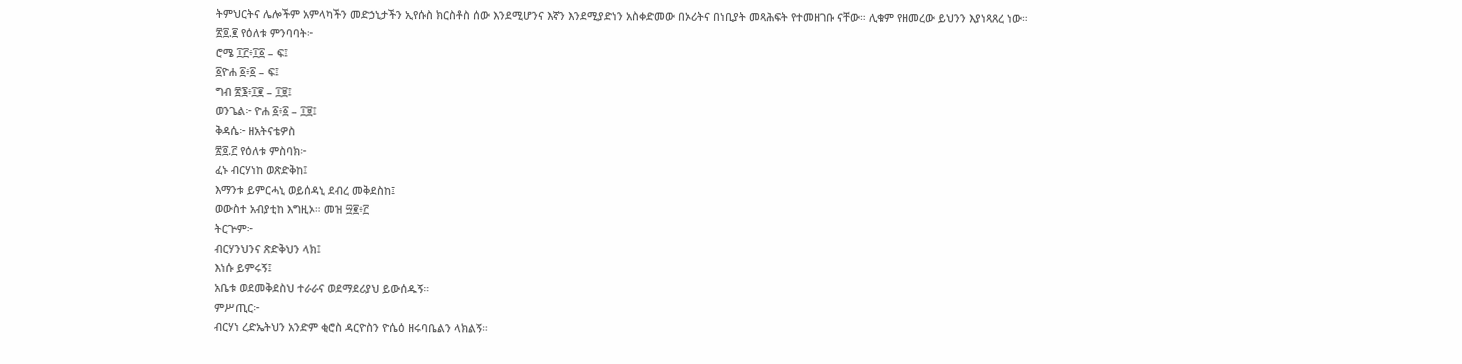ትምህርትና ሌሎችም አምላካችን መድኃኒታችን ኢየሱስ ክርስቶስ ሰው እንደሚሆንና እኛን እንደሚያድነን አስቀድመው በኦሪትና በነቢያት መጻሕፍት የተመዘገቡ ናቸው። ሊቁም የዘመረው ይህንን እያነጻጸረ ነው።
፳፬.፪ የዕለቱ ምንባባት፦
ሮሜ ፲፫፥፲፩ – ፍ፤
፩ዮሐ ፩፥፩ – ፍ፤
ግብ ፳፮፥፲፪ – ፲፱፤
ወንጌል፦ ዮሐ ፩፥፩ – ፲፱፤
ቅዳሴ፦ ዘአትናቴዎስ
፳፬.፫ የዕለቱ ምስባክ፦
ፈኑ ብርሃነከ ወጽድቅከ፤
እማንቱ ይምርሓኒ ወይሰዳኒ ደብረ መቅደስከ፤
ወውስተ አብያቲከ እግዚኦ። መዝ ፵፪፥፫
ትርጕም፦
ብርሃንህንና ጽድቅህን ላክ፤
እነሱ ይምሩኝ፤
አቤቱ ወደመቅደስህ ተራራና ወደማደሪያህ ይውሰዱኝ።
ምሥጢር፦
ብርሃነ ረድኤትህን አንድም ቂሮስ ዳርዮስን ዮሴዕ ዘሩባቤልን ላክልኝ።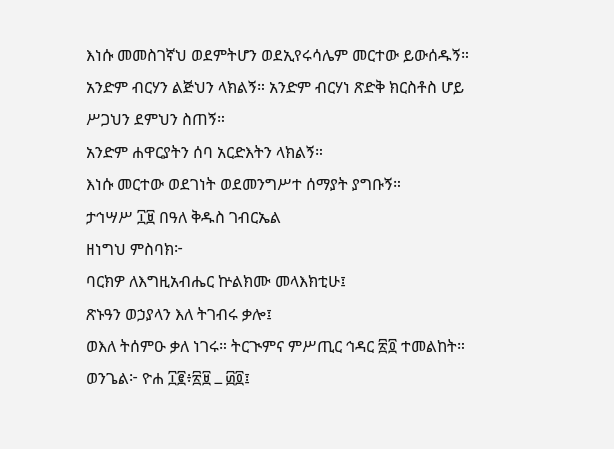እነሱ መመስገኛህ ወደምትሆን ወደኢየሩሳሌም መርተው ይውሰዱኝ።
አንድም ብርሃን ልጅህን ላክልኝ። አንድም ብርሃነ ጽድቅ ክርስቶስ ሆይ ሥጋህን ደምህን ስጠኝ።
አንድም ሐዋርያትን ሰባ አርድእትን ላክልኝ።
እነሱ መርተው ወደገነት ወደመንግሥተ ሰማያት ያግቡኝ።
ታኅሣሥ ፲፱ በዓለ ቅዱስ ገብርኤል
ዘነግህ ምስባክ፦
ባርክዎ ለእግዚአብሔር ኵልክሙ መላእክቲሁ፤
ጽኑዓን ወኃያላን እለ ትገብሩ ቃሎ፤
ወእለ ትሰምዑ ቃለ ነገሩ። ትርጒምና ምሥጢር ኅዳር ፳፬ ተመልከት።
ወንጌል፦ ዮሐ ፲፪፥፳፱ ߺ ፴፬፤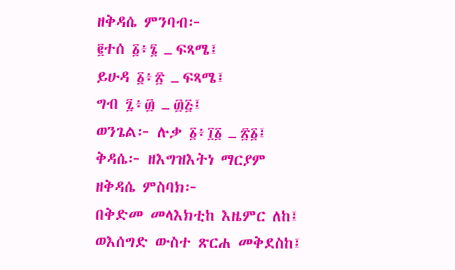ዘቅዳሴ ምንባብ፦
፪ተሰ ፩፥፮ ߺ ፍጻሜ፤
ይሁዳ ፩፥፳ ߺ ፍጻሜ፤
ግብ ፯፥፴ ߺ ፴፭፤
ወንጌል፦ ሉቃ ፩፥፲፩ ߺ ፳፩፤
ቅዳሴ፦ ዘእግዝእትነ ማርያም
ዘቅዳሴ ምስባክ፦
በቅድመ መላእክቲከ እዜምር ለከ፤
ወእሰግድ ውስተ ጽርሐ መቅደስከ፤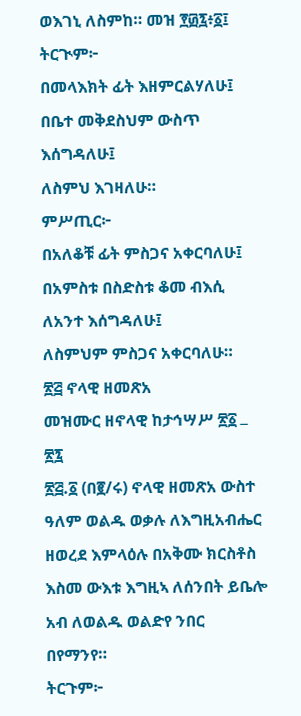ወእገኒ ለስምከ። መዝ ፻፴፯፥፩፤
ትርጒም፦
በመላእክት ፊት እዘምርልሃለሁ፤
በቤተ መቅደስህም ውስጥ እሰግዳለሁ፤
ለስምህ እገዛለሁ።
ምሥጢር፦
በአለቆቹ ፊት ምስጋና አቀርባለሁ፤
በአምስቱ በስድስቱ ቆመ ብእሲ ለአንተ እሰግዳለሁ፤
ለስምህም ምስጋና አቀርባለሁ።
፳፭ ኖላዊ ዘመጽአ
መዝሙር ዘኖላዊ ከታኅሣሥ ፳፩ ߺ ፳፯
፳፭.፩ (በ፪/ሩ) ኖላዊ ዘመጽአ ውስተ ዓለም ወልዱ ወቃሉ ለእግዚአብሔር ዘወረደ እምላዕሉ በአቅሙ ክርስቶስ እስመ ውእቱ እግዚኣ ለሰንበት ይቤሎ አብ ለወልዱ ወልድየ ንበር በየማንየ።
ትርጉም፦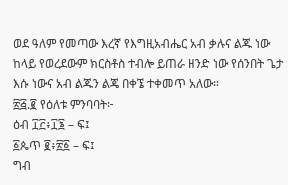ወደ ዓለም የመጣው እረኛ የእግዚአብሔር አብ ቃሉና ልጁ ነው ከላይ የወረደውም ክርስቶስ ተብሎ ይጠራ ዘንድ ነው የሰንበት ጌታ እሱ ነውና አብ ልጁን ልጄ በቀኜ ተቀመጥ አለው።
፳፭.፪ የዕለቱ ምንባባት፦
ዕብ ፲፫፥፲፮ – ፍ፤
፩ጴጥ ፪፥፳፩ – ፍ፤
ግብ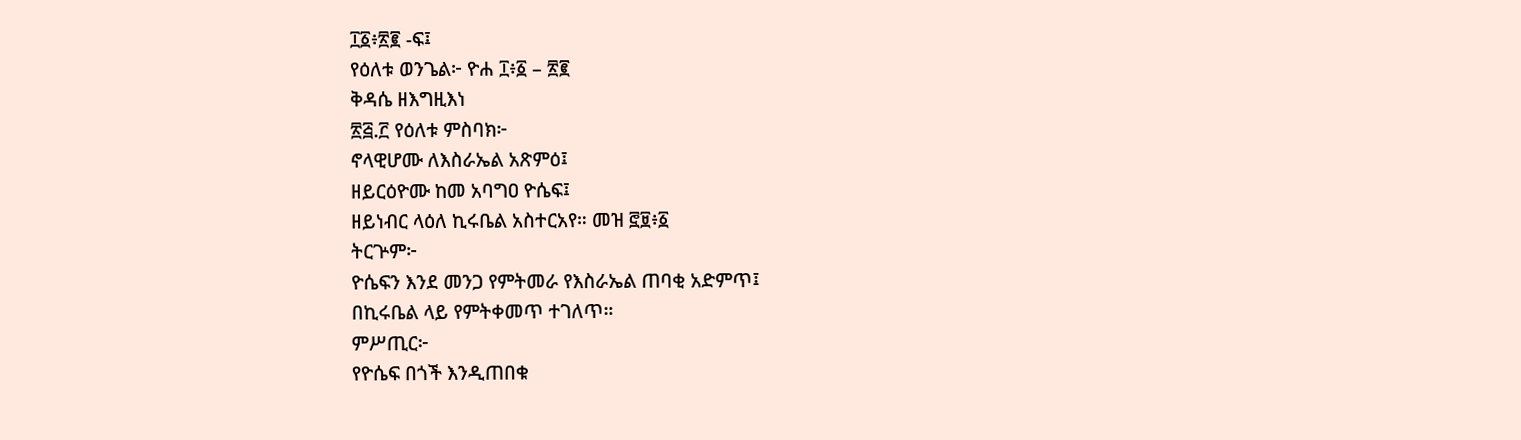፲፩፥፳፪ -ፍ፤
የዕለቱ ወንጌል፦ ዮሐ ፲፥፩ – ፳፪
ቅዳሴ ዘእግዚእነ
፳፭.፫ የዕለቱ ምስባክ፦
ኖላዊሆሙ ለእስራኤል አጽምዕ፤
ዘይርዕዮሙ ከመ አባግዐ ዮሴፍ፤
ዘይነብር ላዕለ ኪሩቤል አስተርአየ። መዝ ፸፱፥፩
ትርጕም፦
ዮሴፍን እንደ መንጋ የምትመራ የእስራኤል ጠባቂ አድምጥ፤
በኪሩቤል ላይ የምትቀመጥ ተገለጥ።
ምሥጢር፦
የዮሴፍ በጎች እንዲጠበቁ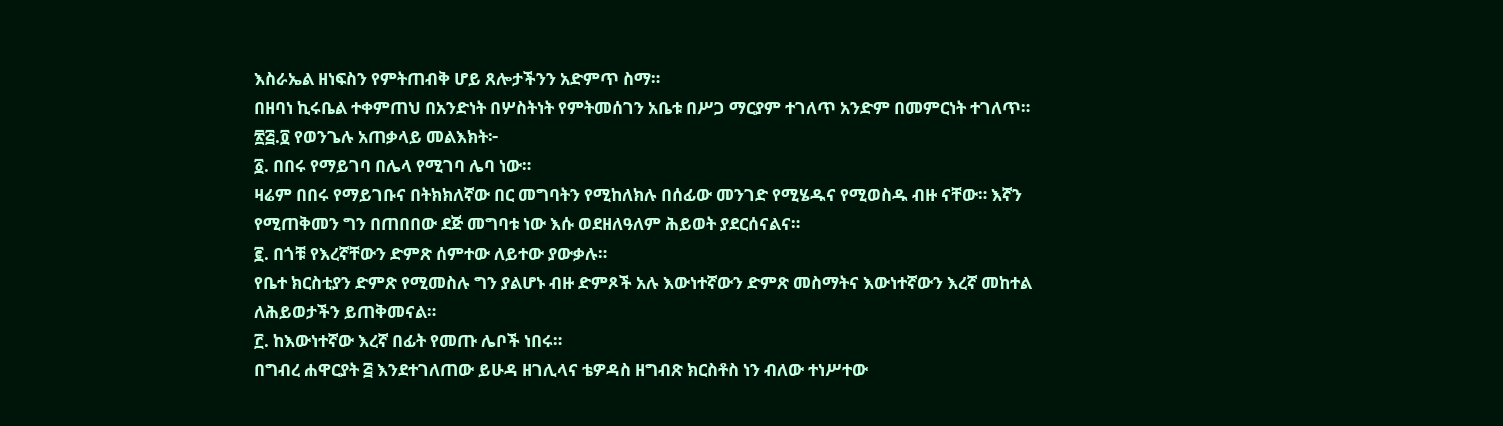እስራኤል ዘነፍስን የምትጠብቅ ሆይ ጸሎታችንን አድምጥ ስማ።
በዘባነ ኪሩቤል ተቀምጠህ በአንድነት በሦስትነት የምትመሰገን አቤቱ በሥጋ ማርያም ተገለጥ አንድም በመምርነት ተገለጥ።
፳፭.፬ የወንጌሉ አጠቃላይ መልእክት፦
፩. በበሩ የማይገባ በሌላ የሚገባ ሌባ ነው።
ዛሬም በበሩ የማይገቡና በትክክለኛው በር መግባትን የሚከለክሉ በሰፊው መንገድ የሚሄዱና የሚወስዱ ብዙ ናቸው። እኛን የሚጠቅመን ግን በጠበበው ደጅ መግባቱ ነው እሱ ወደዘለዓለም ሕይወት ያደርሰናልና።
፪. በጎቹ የእረኛቸውን ድምጽ ሰምተው ለይተው ያውቃሉ።
የቤተ ክርስቲያን ድምጽ የሚመስሉ ግን ያልሆኑ ብዙ ድምጾች አሉ እውነተኛውን ድምጽ መስማትና እውነተኛውን እረኛ መከተል ለሕይወታችን ይጠቅመናል።
፫. ከእውነተኛው እረኛ በፊት የመጡ ሌቦች ነበሩ።
በግብረ ሐዋርያት ፭ እንደተገለጠው ይሁዳ ዘገሊላና ቴዎዳስ ዘግብጽ ክርስቶስ ነን ብለው ተነሥተው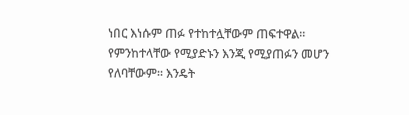ነበር እነሱም ጠፉ የተከተሏቸውም ጠፍተዋል። የምንከተላቸው የሚያድኑን እንጂ የሚያጠፉን መሆን የለባቸውም። እንዴት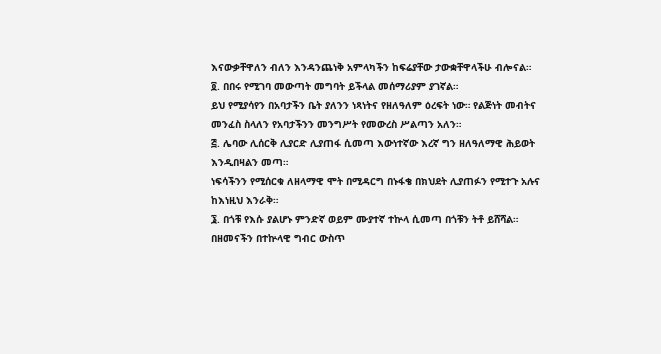እናውቃቸዋለን ብለን እንዳንጨነቅ አምላካችን ከፍሬያቸው ታውቋቸዋላችሁ ብሎናል።
፬. በበሩ የሚገባ መውጣት መግባት ይችላል መሰማሪያም ያገኛል።
ይህ የሚያሳየን በአባታችን ቤት ያለንን ነጻነትና የዘለዓለም ዕረፍት ነው። የልጅነት መብትና መንፈስ ስላለን የአባታችንን መንግሥት የመውረስ ሥልጣን አለን።
፭. ሌባው ሊሰርቅ ሊያርድ ሊያጠፋ ሲመጣ እውነተኛው እረኛ ግን ዘለዓለማዊ ሕይወት እንዲበዛልን መጣ።
ነፍሳችንን የሚሰርቁ ለዘላማዊ ሞት በሚዳርግ በኑፋቄ በክህደት ሊያጠፉን የሚተጉ አሉና ከእነዚህ እንራቅ።
፮. በጎቹ የእሱ ያልሆኑ ምንድኛ ወይም ሙያተኛ ተኵላ ሲመጣ በጎቹን ትቶ ይሸሻል።
በዘመናችን በተኵላዊ ግብር ውስጥ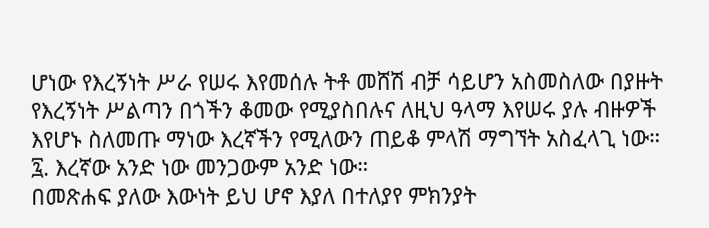ሆነው የእረኝነት ሥራ የሠሩ እየመሰሉ ትቶ መሸሽ ብቻ ሳይሆን አስመስለው በያዙት የእረኝነት ሥልጣን በጎችን ቆመው የሚያስበሉና ለዚህ ዓላማ እየሠሩ ያሉ ብዙዎች እየሆኑ ስለመጡ ማነው እረኛችን የሚለውን ጠይቆ ምላሽ ማግኘት አስፈላጊ ነው።
፯. እረኛው አንድ ነው መንጋውም አንድ ነው።
በመጽሐፍ ያለው እውነት ይህ ሆኖ እያለ በተለያየ ምክንያት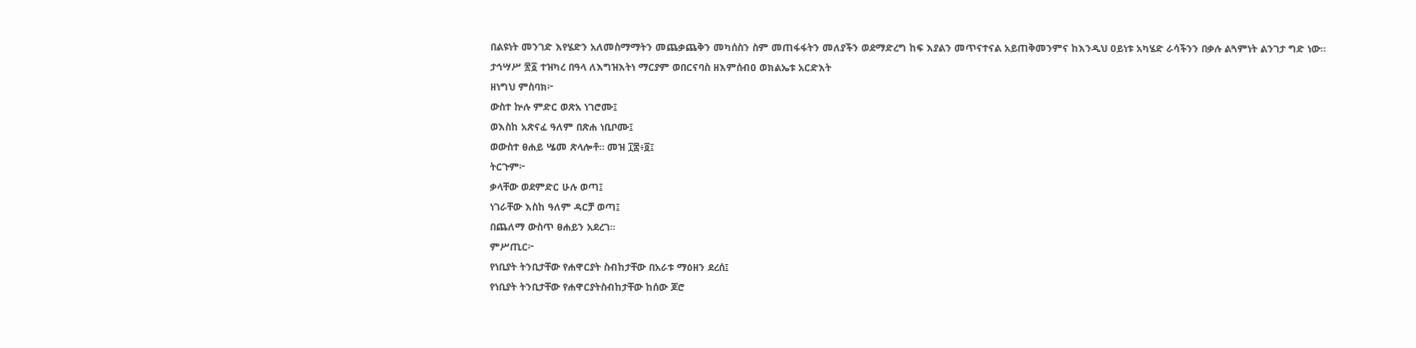በልዩነት መንገድ እየሄድን አለመስማማትን መጨቃጨቅን መካሰስን ስም መጠፋፋትን መለያችን ወደማድረግ ከፍ እያልን መጥናተናል አይጠቅመንምና ከእንዲህ ዐይነቱ አካሄድ ራሳችንን በቃሉ ልጓምነት ልንገታ ግድ ነው።
ታኅሣሥ ፳፩ ተዝካረ በዓላ ለእግዝእትነ ማርያም ወበርናባስ ዘእምሰብዐ ወክልኤቱ አርድእት
ዘነግህ ምስባክ፦
ውስተ ኵሉ ምድር ወጽአ ነገሮሙ፤
ወእስከ አጽናፈ ዓለም በጽሐ ነቢቦሙ፤
ወውስተ ፀሐይ ሤመ ጽላሎቶ። መዝ ፲፰፥፬፤
ትርጉም፦
ቃላቸው ወደምድር ሁሉ ወጣ፤
ነገራቸው እስከ ዓለም ዳርቻ ወጣ፤
በጨለማ ውስጥ ፀሐይን አደረገ።
ምሥጢር፦
የነቢያት ትንቢታቸው የሐዋርያት ስብከታቸው በአራቱ ማዕዘን ደረሰ፤
የነቢያት ትንቢታቸው የሐዋርያትስብከታቸው ከሰው ጆሮ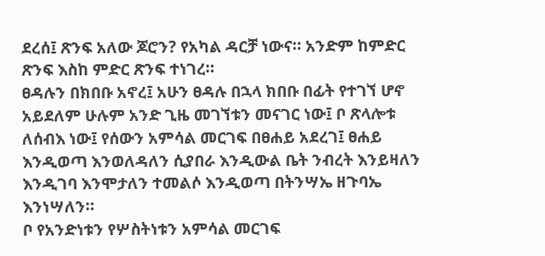ደረሰ፤ ጽንፍ አለው ጆሮን? የአካል ዳርቻ ነውና። አንድም ከምድር ጽንፍ እስከ ምድር ጽንፍ ተነገረ።
ፀዳሉን በክበቡ አኖረ፤ አሁን ፀዳሉ በኋላ ክበቡ በፊት የተገኘ ሆኖ አይደለም ሁሉም አንድ ጊዜ መገኘቱን መናገር ነው፤ ቦ ጽላሎቱ ለሰብእ ነው፤ የሰውን አምሳል መርገፍ በፀሐይ አደረገ፤ ፀሐይ እንዲወጣ እንወለዳለን ሲያበራ እንዲውል ቤት ንብረት እንይዛለን እንዲገባ እንሞታለን ተመልሶ እንዲወጣ በትንሣኤ ዘጉባኤ እንነሣለን።
ቦ የአንድነቱን የሦስትነቱን አምሳል መርገፍ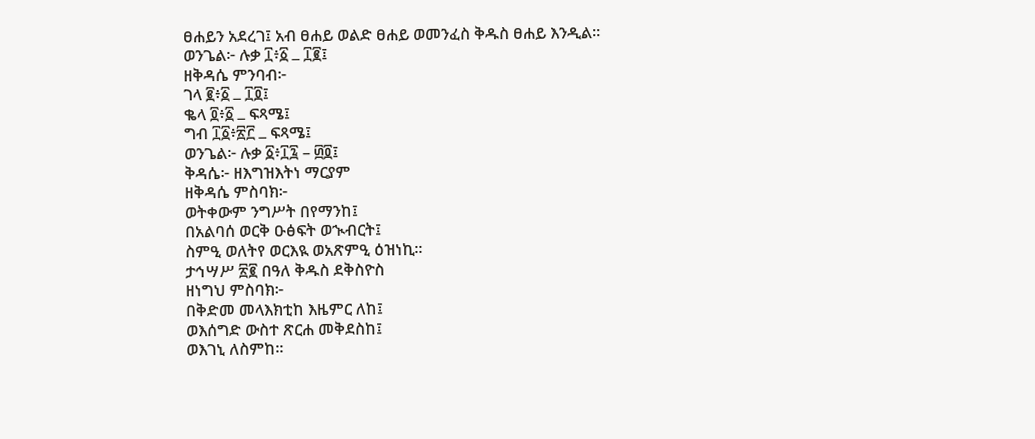ፀሐይን አደረገ፤ አብ ፀሐይ ወልድ ፀሐይ ወመንፈስ ቅዱስ ፀሐይ እንዲል።
ወንጌል፦ ሉቃ ፲፥፩ ߺ ፲፪፤
ዘቅዳሴ ምንባብ፦
ገላ ፪፥፩ ߺ ፲፬፤
ቈላ ፬፥፩ ߺ ፍጻሜ፤
ግብ ፲፩፥፳፫ ߺ ፍጻሜ፤
ወንጌል፦ ሉቃ ፩፥፲፯ – ፴፬፤
ቅዳሴ፦ ዘእግዝእትነ ማርያም
ዘቅዳሴ ምስባክ፦
ወትቀውም ንግሥት በየማንከ፤
በአልባሰ ወርቅ ዑፅፍት ወኊብርት፤
ስምዒ ወለትየ ወርእዪ ወአጽምዒ ዕዝነኪ።
ታኅሣሥ ፳፪ በዓለ ቅዱስ ደቅስዮስ
ዘነግህ ምስባክ፦
በቅድመ መላእክቲከ እዜምር ለከ፤
ወእሰግድ ውስተ ጽርሐ መቅደስከ፤
ወእገኒ ለስምከ።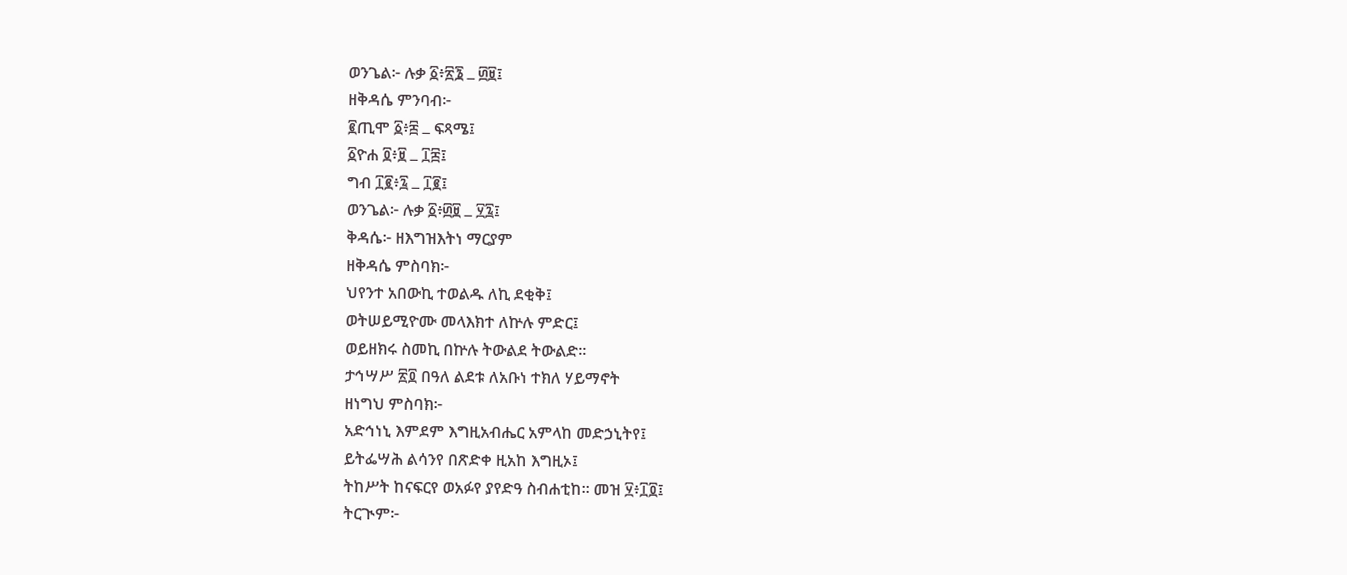ወንጌል፦ ሉቃ ፩፥፳፮ ߺ ፴፱፤
ዘቅዳሴ ምንባብ፦
፪ጢሞ ፩፥፰ ߺ ፍጻሜ፤
፩ዮሐ ፬፥፱ ߺ ፲፰፤
ግብ ፲፪፥፯ ߺ ፲፪፤
ወንጌል፦ ሉቃ ፩፥፴፱ ߺ ፶፯፤
ቅዳሴ፦ ዘእግዝእትነ ማርያም
ዘቅዳሴ ምስባክ፦
ህየንተ አበውኪ ተወልዱ ለኪ ደቂቅ፤
ወትሠይሚዮሙ መላእክተ ለኵሉ ምድር፤
ወይዘክሩ ስመኪ በኵሉ ትውልደ ትውልድ።
ታኅሣሥ ፳፬ በዓለ ልደቱ ለአቡነ ተክለ ሃይማኖት
ዘነግህ ምስባክ፦
አድኅነኒ እምደም እግዚአብሔር አምላከ መድኃኒትየ፤
ይትፌሣሕ ልሳንየ በጽድቀ ዚአከ እግዚኦ፤
ትከሥት ከናፍርየ ወአፉየ ያየድዓ ስብሐቲከ። መዝ ፶፥፲፬፤
ትርጒም፦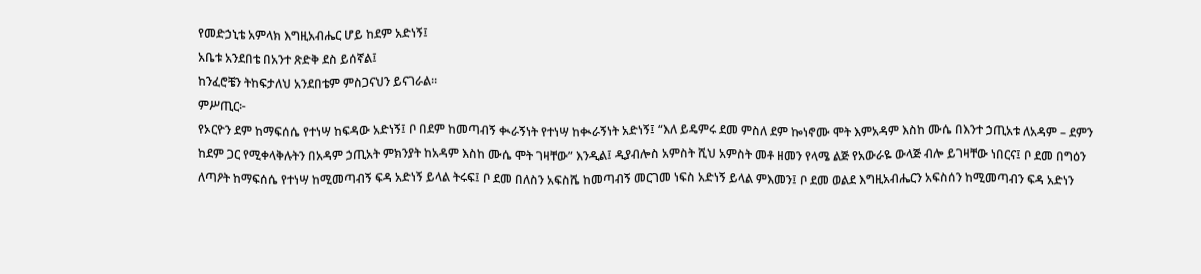የመድኃኒቴ አምላክ እግዚአብሔር ሆይ ከደም አድነኝ፤
አቤቱ አንደበቴ በአንተ ጽድቅ ደስ ይሰኛል፤
ከንፈሮቼን ትከፍታለህ አንደበቴም ምስጋናህን ይናገራል።
ምሥጢር፦
የኦርዮን ደም ከማፍሰሴ የተነሣ ከፍዳው አድነኝ፤ ቦ በደም ከመጣብኝ ቊራኝነት የተነሣ ከቊራኝነት አድነኝ፤ “እለ ይዴምሩ ደመ ምስለ ደም ኰነኖሙ ሞት እምአዳም እስከ ሙሴ በእንተ ኃጢአቱ ለአዳም – ደምን ከደም ጋር የሚቀላቅሉትን በአዳም ኃጢአት ምክንያት ከአዳም እስከ ሙሴ ሞት ገዛቸው” እንዲል፤ ዲያብሎስ አምስት ሺህ አምስት መቶ ዘመን የላሜ ልጅ የአውራዬ ውላጅ ብሎ ይገዛቸው ነበርና፤ ቦ ደመ በግዕን ለጣዖት ከማፍሰሴ የተነሣ ከሚመጣብኝ ፍዳ አድነኝ ይላል ትሩፍ፤ ቦ ደመ በለስን አፍስሼ ከመጣብኝ መርገመ ነፍስ አድነኝ ይላል ምእመን፤ ቦ ደመ ወልደ እግዚአብሔርን አፍስሰን ከሚመጣብን ፍዳ አድነን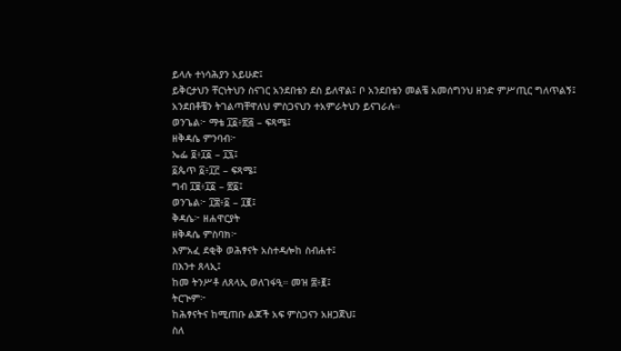ይላሉ ተነሳሕያን አይሁድ፤
ይቅርታህን ቸርነትህን ስናገር አንደበቴን ደስ ይለዋል፤ ቦ አንደበቴን መልቼ አመሰግንህ ዘንድ ምሥጢር ግለጥልኝ፤
አንደበቶቼን ትገልጣቸዋለህ ምስጋናህን ተአምራትህን ይናገራሉ።
ወንጌል፦ ማቴ ፲፩፥፳፭ – ፍጻሜ፤
ዘቅዳሴ ምንባብ፦
ኤፌ ፬፥፲፩ – ፲፯፤
፩ጴጥ ፩፥፲፫ – ፍጻሜ፤
ግብ ፲፱፥፲፩ – ፳፩፤
ወንጌል፦ ፲፰፥፩ – ፲፪፤
ቅዳሴ፦ ዘሐዋርያት
ዘቅዳሴ ምስባክ፦
እምአፈ ደቂቅ ወሕፃናት አስተዳሎከ ስብሐተ፤
በእንተ ጸላኢ፤
ከመ ትንሥቶ ለጸላኢ ወለገፋዒ። መዝ ፰፥፪፤
ትርጒም፦
ከሕፃናትና ከሚጠቡ ልጆች አፍ ምስጋናን አዘጋጀህ፤
ስለ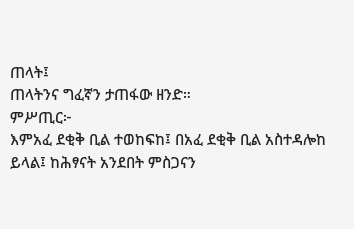ጠላት፤
ጠላትንና ግፈኛን ታጠፋው ዘንድ።
ምሥጢር፦
እምአፈ ደቂቅ ቢል ተወከፍከ፤ በአፈ ደቂቅ ቢል አስተዳሎከ ይላል፤ ከሕፃናት አንደበት ምስጋናን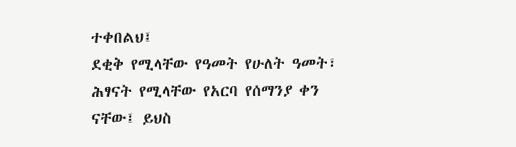ተቀበልህ፤
ደቂቅ የሚላቸው የዓመት የሁለት ዓመት፣ ሕፃናት የሚላቸው የአርባ የሰማንያ ቀን ናቸው፤ ይህስ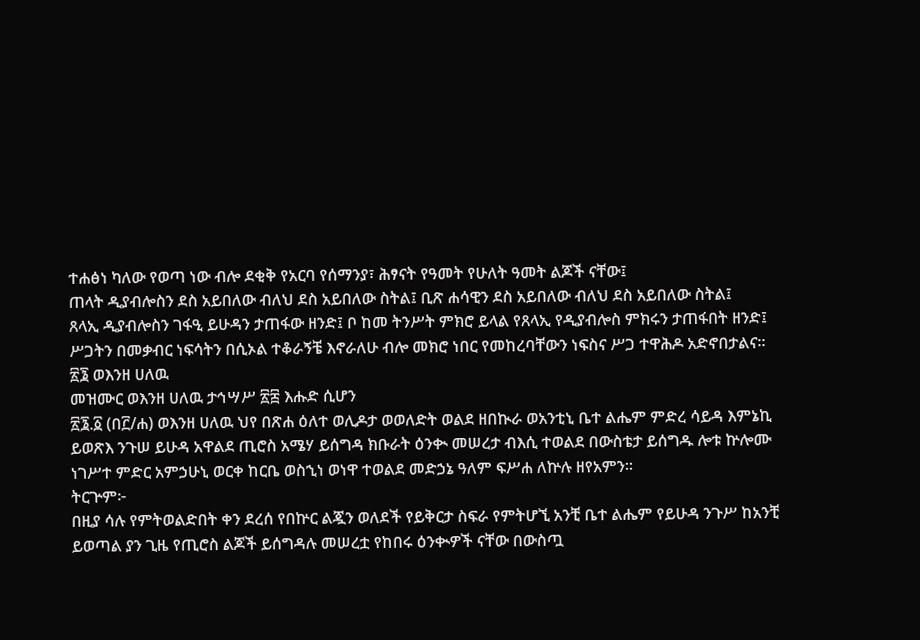ተሐፅነ ካለው የወጣ ነው ብሎ ደቂቅ የአርባ የሰማንያ፣ ሕፃናት የዓመት የሁለት ዓመት ልጆች ናቸው፤
ጠላት ዲያብሎስን ደስ አይበለው ብለህ ደስ አይበለው ስትል፤ ቢጽ ሐሳዊን ደስ አይበለው ብለህ ደስ አይበለው ስትል፤
ጸላኢ ዲያብሎስን ገፋዒ ይሁዳን ታጠፋው ዘንድ፤ ቦ ከመ ትንሥት ምክሮ ይላል የጸላኢ የዲያብሎስ ምክሩን ታጠፋበት ዘንድ፤ ሥጋትን በመቃብር ነፍሳትን በሲኦል ተቆራኝቼ እኖራለሁ ብሎ መክሮ ነበር የመከረባቸውን ነፍስና ሥጋ ተዋሕዶ አድኖበታልና።
፳፮ ወእንዘ ሀለዉ
መዝሙር ወእንዘ ሀለዉ ታኅሣሥ ፳፰ እሑድ ሲሆን
፳፮.፩ (በ፫/ሐ) ወእንዘ ሀለዉ ህየ በጽሐ ዕለተ ወሊዶታ ወወለድት ወልደ ዘበኲራ ወአንቲኒ ቤተ ልሔም ምድረ ሳይዳ እምኔኪ ይወጽእ ንጉሠ ይሁዳ አዋልደ ጢሮስ አሜሃ ይሰግዳ ክቡራት ዕንቊ መሠረታ ብእሲ ተወልደ በውስቴታ ይሰግዱ ሎቱ ኵሎሙ ነገሥተ ምድር አምኃሁኒ ወርቀ ከርቤ ወስኂነ ወነዋ ተወልደ መድኃኔ ዓለም ፍሥሐ ለኵሉ ዘየአምን።
ትርጕም፦
በዚያ ሳሉ የምትወልድበት ቀን ደረሰ የበኵር ልጇን ወለደች የይቅርታ ስፍራ የምትሆኚ አንቺ ቤተ ልሔም የይሁዳ ንጉሥ ከአንቺ ይወጣል ያን ጊዜ የጢሮስ ልጆች ይሰግዳሉ መሠረቷ የከበሩ ዕንቊዎች ናቸው በውስጧ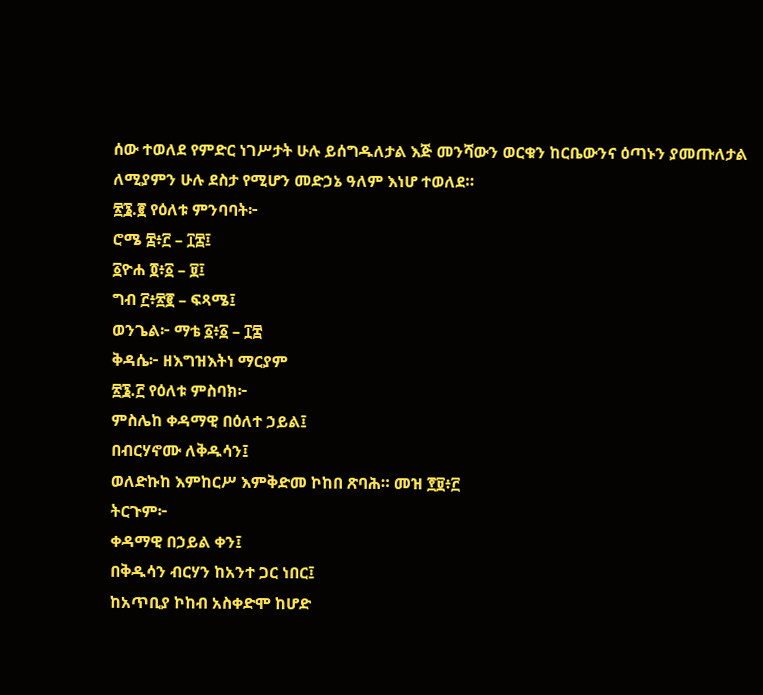ሰው ተወለደ የምድር ነገሥታት ሁሉ ይሰግዱለታል እጅ መንሻውን ወርቁን ከርቤውንና ዕጣኑን ያመጡለታል ለሚያምን ሁሉ ደስታ የሚሆን መድኃኔ ዓለም እነሆ ተወለደ።
፳፮.፪ የዕለቱ ምንባባት፦
ሮሜ ፰፥፫ – ፲፰፤
፩ዮሐ ፬፥፩ – ፱፤
ግብ ፫፥፳፪ – ፍጻሜ፤
ወንጌል፦ ማቴ ፩፥፩ – ፲፰
ቅዳሴ፦ ዘእግዝእትነ ማርያም
፳፮.፫ የዕለቱ ምስባክ፦
ምስሌከ ቀዳማዊ በዕለተ ኃይል፤
በብርሃኖሙ ለቅዱሳን፤
ወለድኩከ እምከርሥ እምቅድመ ኮከበ ጽባሕ። መዝ ፻፱፥፫
ትርጉም፦
ቀዳማዊ በኃይል ቀን፤
በቅዱሳን ብርሃን ከአንተ ጋር ነበር፤
ከአጥቢያ ኮከብ አስቀድሞ ከሆድ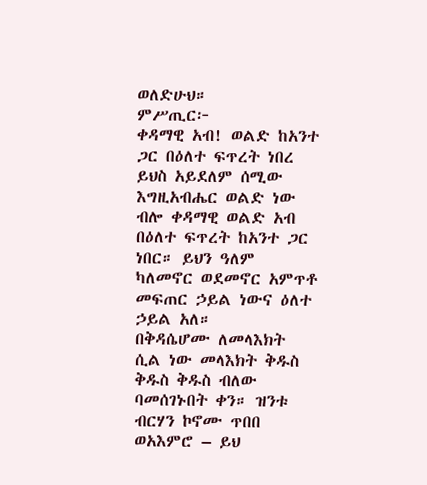ወለድሁህ።
ምሥጢር፦
ቀዳማዊ አብ! ወልድ ከአንተ ጋር በዕለተ ፍጥረት ነበረ ይህስ አይደለም ሰሚው እግዚአብሔር ወልድ ነው ብሎ ቀዳማዊ ወልድ አብ በዕለተ ፍጥረት ከአንተ ጋር ነበር። ይህን ዓለም ካለመኖር ወደመኖር አምጥቶ መፍጠር ኃይል ነውና ዕለተ ኃይል አለ።
በቅዳሴሆሙ ለመላእክት ሲል ነው መላእክት ቅዱስ ቅዱስ ቅዱስ ብለው ባመሰገኑበት ቀን። ዝንቱ ብርሃን ኮኖሙ ጥበበ ወአእምሮ – ይህ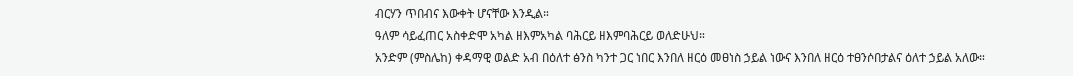ብርሃን ጥበብና እውቀት ሆናቸው እንዲል።
ዓለም ሳይፈጠር አስቀድሞ አካል ዘእምአካል ባሕርይ ዘእምባሕርይ ወለድሁህ።
አንድም (ምስሌከ) ቀዳማዊ ወልድ አብ በዕለተ ፅንስ ካንተ ጋር ነበር እንበለ ዘርዕ መፀነስ ኃይል ነውና እንበለ ዘርዕ ተፀንሶበታልና ዕለተ ኃይል አለው።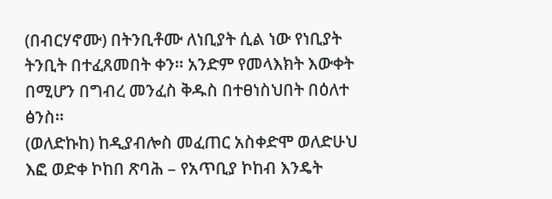(በብርሃኖሙ) በትንቢቶሙ ለነቢያት ሲል ነው የነቢያት ትንቢት በተፈጸመበት ቀን። አንድም የመላእክት እውቀት በሚሆን በግብረ መንፈስ ቅዱስ በተፀነስህበት በዕለተ ፅንስ።
(ወለድኩከ) ከዲያብሎስ መፈጠር አስቀድሞ ወለድሁህ እፎ ወድቀ ኮከበ ጽባሕ – የአጥቢያ ኮከብ እንዴት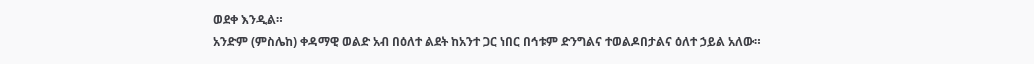ወደቀ እንዲል።
አንድም (ምስሌከ) ቀዳማዊ ወልድ አብ በዕለተ ልደት ከአንተ ጋር ነበር በኅቱም ድንግልና ተወልዶበታልና ዕለተ ኃይል አለው።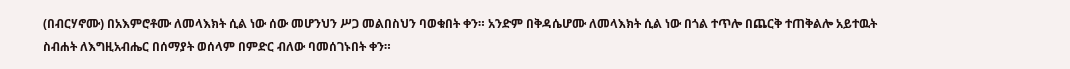(በብርሃኖሙ) በአእምሮቶሙ ለመላእክት ሲል ነው ሰው መሆንህን ሥጋ መልበስህን ባወቁበት ቀን። አንድም በቅዳሴሆሙ ለመላእክት ሲል ነው በጎል ተጥሎ በጨርቅ ተጠቅልሎ አይተዉት ስብሐት ለእግዚአብሔር በሰማያት ወሰላም በምድር ብለው ባመሰገኑበት ቀን።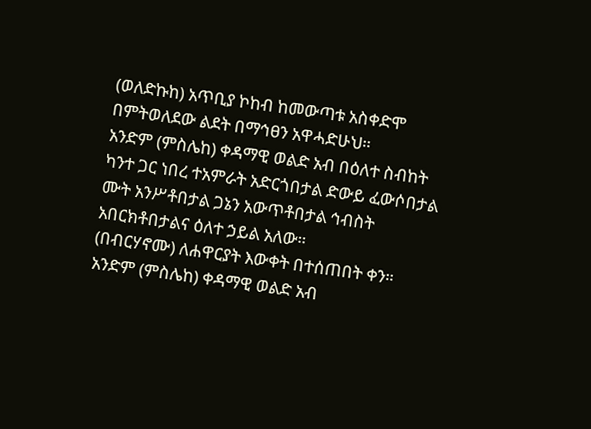(ወለድኩከ) አጥቢያ ኮከብ ከመውጣቱ አስቀድሞ በምትወለደው ልደት በማኅፀን አዋሓድሁህ።
አንድም (ምስሌከ) ቀዳማዊ ወልድ አብ በዕለተ ስብከት ካንተ ጋር ነበረ ተአምራት አድርጎበታል ድውይ ፈውሶበታል ሙት አንሥቶበታል ጋኔን አውጥቶበታል ኅብስት አበርክቶበታልና ዕለተ ኃይል አለው።
(በብርሃኖሙ) ለሐዋርያት እውቀት በተሰጠበት ቀን።
አንድም (ምስሌከ) ቀዳማዊ ወልድ አብ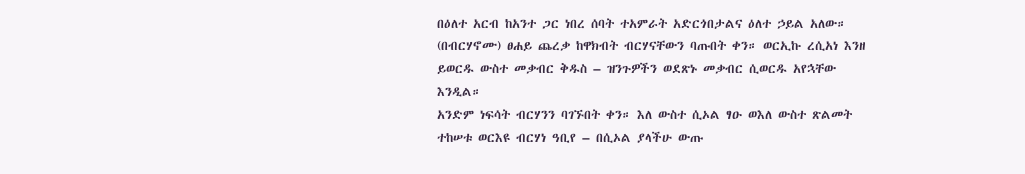በዕለተ አርብ ከአንተ ጋር ነበረ ሰባት ተአምራት አድርጎበታልና ዕለተ ኃይል አለው።
(በብርሃኖሙ) ፀሐይ ጨረቃ ከዋክብት ብርሃናቸውን ባጡበት ቀን። ወርኢኩ ረሲአነ እንዘ ይወርዱ ውስተ መቃብር ቅዱስ – ዝንጉዎችን ወደጽኑ መቃብር ሲወርዱ አየኋቸው እንዲል።
አንድም ነፍሳት ብርሃንን ባገኙበት ቀን። እለ ውስተ ሲኦል ፃዑ ወእለ ውስተ ጽልመት ተከሠቱ ወርእዩ ብርሃነ ዓቢየ – በሲኦል ያላችሁ ውጡ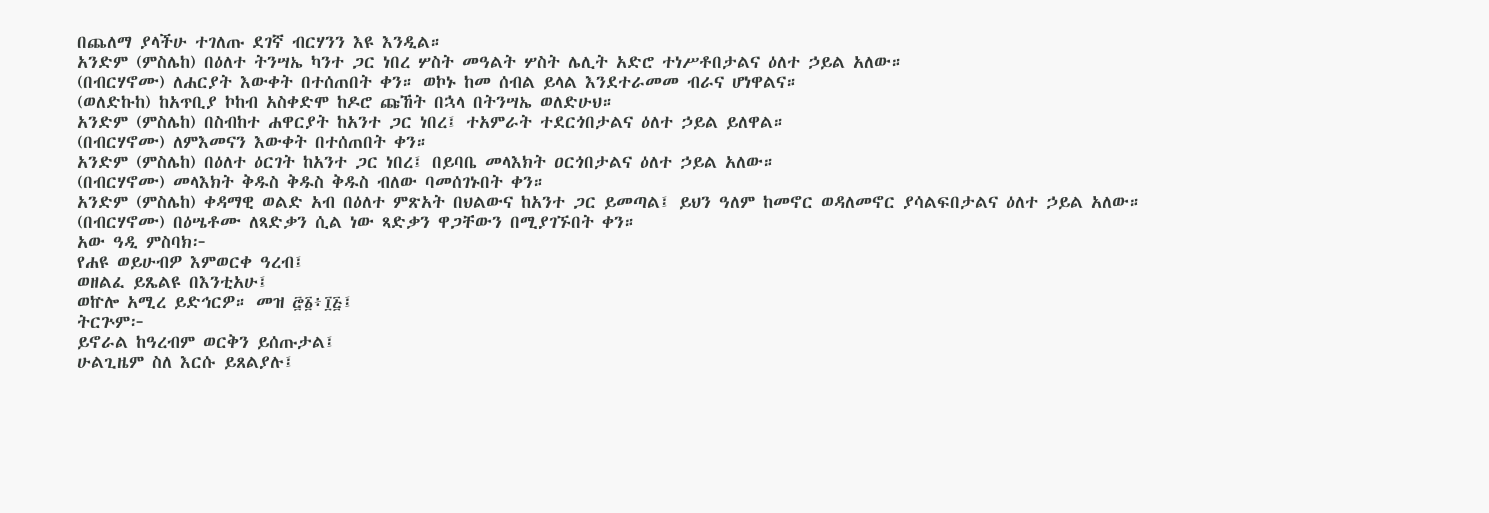በጨለማ ያላችሁ ተገለጡ ደገኛ ብርሃንን እዩ እንዲል።
አንድም (ምስሌከ) በዕለተ ትንሣኤ ካንተ ጋር ነበረ ሦስት መዓልት ሦስት ሌሊት አድሮ ተነሥቶበታልና ዕለተ ኃይል አለው።
(በብርሃኖሙ) ለሐርያት እውቀት በተሰጠበት ቀን። ወኮኑ ከመ ሰብል ይላል እንደተራመመ ብራና ሆነዋልና።
(ወለድኩከ) ከአጥቢያ ኮከብ አስቀድሞ ከዶሮ ጩኸት በኋላ በትንሣኤ ወለድሁህ።
አንድም (ምስሌከ) በስብከተ ሐዋርያት ከአንተ ጋር ነበረ፤ ተአምራት ተደርጎበታልና ዕለተ ኃይል ይለዋል።
(በብርሃኖሙ) ለምእመናን እውቀት በተሰጠበት ቀን።
አንድም (ምስሌከ) በዕለተ ዕርገት ከአንተ ጋር ነበረ፤ በይባቤ መላእክት ዐርጎበታልና ዕለተ ኃይል አለው።
(በብርሃኖሙ) መላእክት ቅዱስ ቅዱስ ቅዱስ ብለው ባመሰገኑበት ቀን።
አንድም (ምስሌከ) ቀዳማዊ ወልድ አብ በዕለተ ምጽአት በህልውና ከአንተ ጋር ይመጣል፤ ይህን ዓለም ከመኖር ወዳለመኖር ያሳልፍበታልና ዕለተ ኃይል አለው።
(በብርሃኖሙ) በዕሤቶሙ ለጻድቃን ሲል ነው ጻድቃን ዋጋቸውን በሚያገኙበት ቀን።
አው ዓዲ ምስባክ፦
የሐዩ ወይሁብዎ እምወርቀ ዓረብ፤
ወዘልፈ ይጼልዩ በእንቲአሁ፤
ወኵሎ አሚረ ይድኅርዎ። መዝ ፸፩፥፲፭፤
ትርጕም፦
ይኖራል ከዓረብም ወርቅን ይሰጡታል፤
ሁልጊዜም ስለ እርሱ ይጸልያሉ፤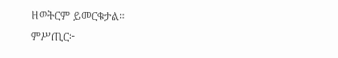ዘወትርም ይመርቁታል።
ምሥጢር፦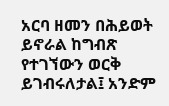አርባ ዘመን በሕይወት ይኖራል ከግብጽ የተገኘውን ወርቅ ይገብሩለታል፤ አንድም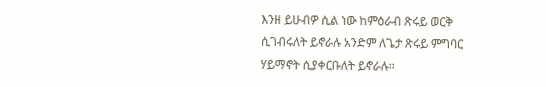እንዘ ይሁብዎ ሲል ነው ከምዕራብ ጽሩይ ወርቅ ሲገብሩለት ይኖራሉ አንድም ለጌታ ጽሩይ ምግባር ሃይማኖት ሲያቀርቡለት ይኖራሉ።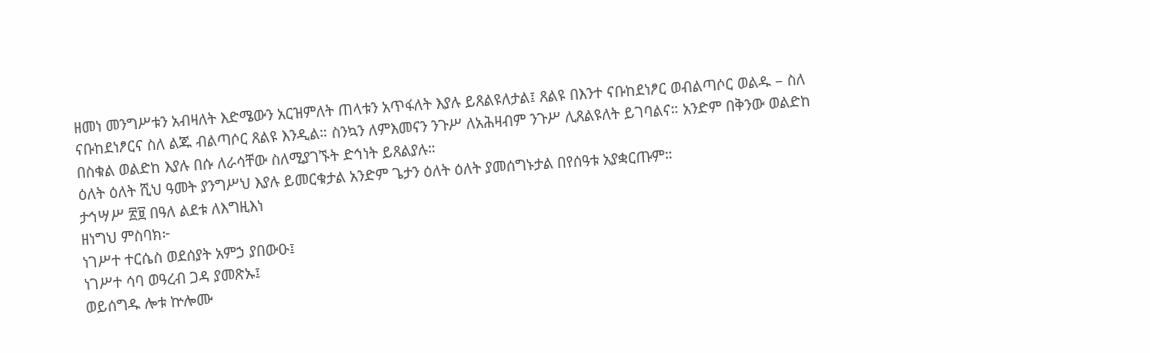ዘመነ መንግሥቱን አብዛለት እድሜውን አርዝምለት ጠላቱን አጥፋለት እያሉ ይጸልዩለታል፤ ጸልዩ በእንተ ናቡከደነፆር ወብልጣሶር ወልዱ – ስለ ናቡከደነፆርና ስለ ልጁ ብልጣሶር ጸልዩ እንዲል። ስንኳን ለምእመናን ንጉሥ ለአሕዛብም ንጉሥ ሊጸልዩለት ይገባልና። አንድም በቅንው ወልድከ በስቁል ወልድከ እያሉ በሱ ለራሳቸው ስለሚያገኙት ድኅነት ይጸልያሉ።
ዕለት ዕለት ሺህ ዓመት ያንግሥህ እያሉ ይመርቁታል አንድም ጌታን ዕለት ዕለት ያመሰግኑታል በየሰዓቱ አያቋርጡም።
ታኅሣሥ ፳፱ በዓለ ልደቱ ለእግዚእነ
ዘነግህ ምስባክ፦
ነገሥተ ተርሴስ ወደሰያት አምኃ ያበውዑ፤
ነገሥተ ሳባ ወዓረብ ጋዳ ያመጽኡ፤
ወይሰግዱ ሎቱ ኵሎሙ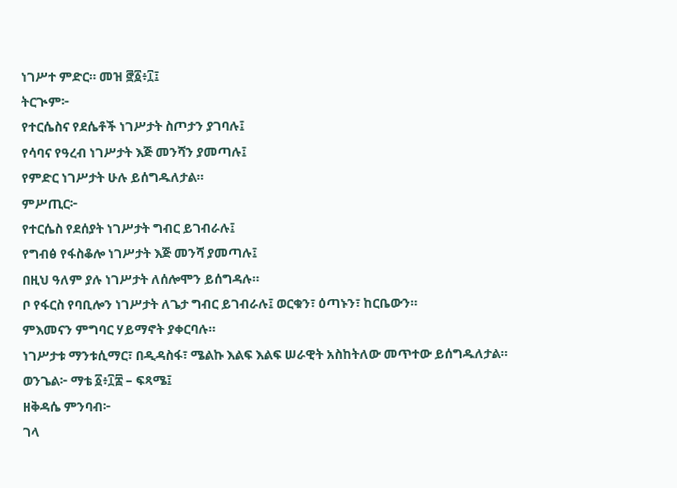ነገሥተ ምድር። መዝ ፸፩፥፲፤
ትርጒም፦
የተርሴስና የደሴቶች ነገሥታት ስጦታን ያገባሉ፤
የሳባና የዓረብ ነገሥታት እጅ መንሻን ያመጣሉ፤
የምድር ነገሥታት ሁሉ ይሰግዱለታል።
ምሥጢር፦
የተርሴስ የደሰያት ነገሥታት ግብር ይገብራሉ፤
የግብፅ የፋስቆሎ ነገሥታት እጅ መንሻ ያመጣሉ፤
በዚህ ዓለም ያሉ ነገሥታት ለሰሎሞን ይሰግዳሉ።
ቦ የፋርስ የባቢሎን ነገሥታት ለጌታ ግብር ይገብራሉ፤ ወርቁን፣ ዕጣኑን፣ ከርቤውን።
ምእመናን ምግባር ሃይማኖት ያቀርባሉ።
ነገሥታቱ ማንቱሲማር፣ በዲዳስፋ፣ ሜልኩ እልፍ እልፍ ሠራዊት አስከትለው መጥተው ይሰግዱለታል።
ወንጌል፦ ማቴ ፩፥፲፰ – ፍጻሜ፤
ዘቅዳሴ ምንባብ፦
ገላ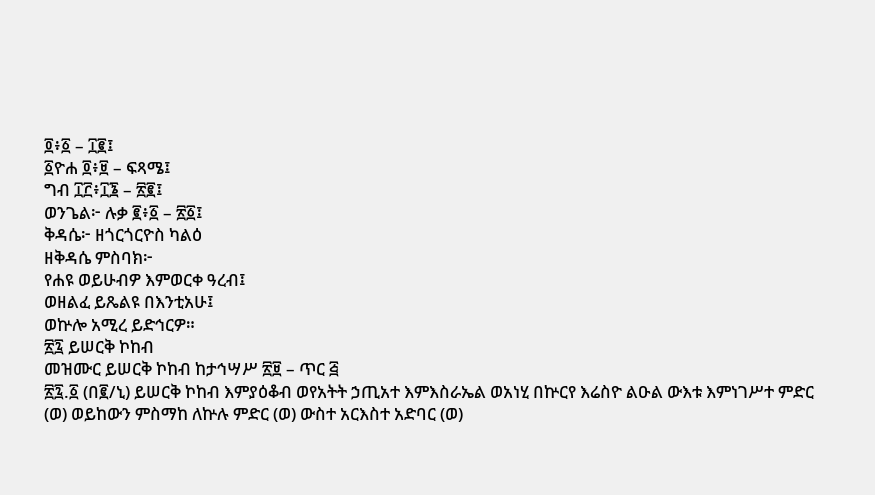፬፥፩ – ፲፪፤
፩ዮሐ ፬፥፱ – ፍጻሜ፤
ግብ ፲፫፥፲፮ – ፳፪፤
ወንጌል፦ ሉቃ ፪፥፩ – ፳፩፤
ቅዳሴ፦ ዘጎርጎርዮስ ካልዕ
ዘቅዳሴ ምስባክ፦
የሐዩ ወይሁብዎ እምወርቀ ዓረብ፤
ወዘልፈ ይጼልዩ በእንቲአሁ፤
ወኵሎ አሚረ ይድኅርዎ።
፳፯ ይሠርቅ ኮከብ
መዝሙር ይሠርቅ ኮከብ ከታኅሣሥ ፳፱ – ጥር ፭
፳፯.፩ (በ፪/ኒ) ይሠርቅ ኮከብ እምያዕቆብ ወየአትት ኃጢአተ እምእስራኤል ወአነሂ በኵርየ እሬስዮ ልዑል ውእቱ እምነገሥተ ምድር (ወ) ወይከውን ምስማከ ለኵሉ ምድር (ወ) ውስተ አርእስተ አድባር (ወ)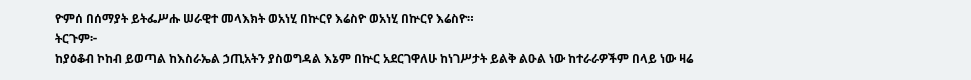ዮምሰ በሰማያት ይትፌሥሑ ሠራዊተ መላእክት ወአነሂ በኵርየ እሬስዮ ወአነሂ በኵርየ እሬስዮ።
ትርጉም፦
ከያዕቆብ ኮከብ ይወጣል ከእስራኤል ኃጢአትን ያስወግዳል እኔም በኵር አደርገዋለሁ ከነገሥታት ይልቅ ልዑል ነው ከተራራዎችም በላይ ነው ዛሬ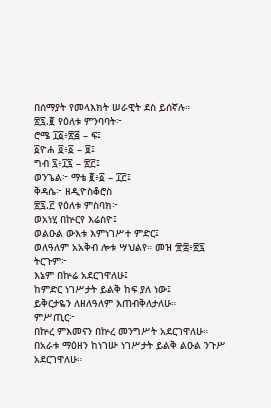በሰማያት የመላእክት ሠራዊት ደስ ይሰኛሉ።
፳፯.፪ የዕለቱ ምንባባት፦
ሮሜ ፲፩፥፳፭ – ፍ፤
፩ዮሐ ፬፥፩ – ፱፤
ግብ ፯፥፲፯ – ፳፫፤
ወንጌል፦ ማቴ ፪፥፩ – ፲፫፤
ቅዳሴ፦ ዘዲዮስቆሮስ
፳፯.፫ የዕለቱ ምስባክ፦
ወአነሂ በኵርየ እሬስዮ፤
ወልዑል ውእቱ እምነገሥተ ምድር፤
ወለዓለም አአቅብ ሎቱ ሣህልየ። መዝ ፹፰፥፳፯
ትርጉም፦
እኔም በኵሬ አደርገዋለሁ፤
ከምድር ነገሥታት ይልቅ ከፍ ያለ ነው፤
ይቅርታዬን ለዘለዓለም እጠብቅለታለሁ።
ምሥጢር፦
በኵረ ምእመናን በኵረ መንግሥት አደርገዋለሁ።
በአራቱ ማዕዘን ከነገሡ ነገሥታት ይልቅ ልዑል ንጉሥ አደርገዋለሁ።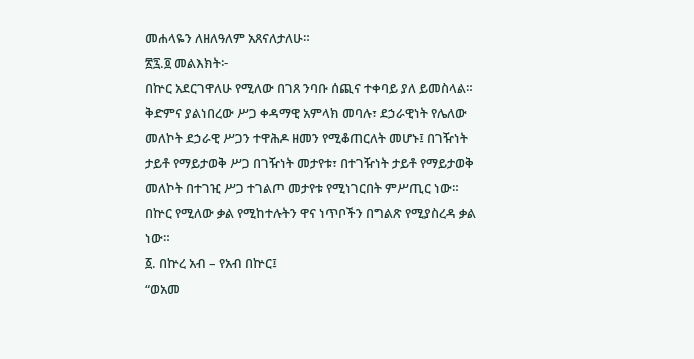መሐላዬን ለዘለዓለም አጸናለታለሁ።
፳፯.፬ መልእክት፦
በኵር አደርገዋለሁ የሚለው በገጸ ንባቡ ሰጪና ተቀባይ ያለ ይመስላል። ቅድምና ያልነበረው ሥጋ ቀዳማዊ አምላክ መባሉ፣ ደኃራዊነት የሌለው መለኮት ደኃራዊ ሥጋን ተዋሕዶ ዘመን የሚቆጠርለት መሆኑ፤ በገዥነት ታይቶ የማይታወቅ ሥጋ በገዥነት መታየቱ፣ በተገዥነት ታይቶ የማይታወቅ መለኮት በተገዢ ሥጋ ተገልጦ መታየቱ የሚነገርበት ምሥጢር ነው።
በኵር የሚለው ቃል የሚከተሉትን ዋና ነጥቦችን በግልጽ የሚያስረዳ ቃል ነው።
፩. በኵረ አብ – የአብ በኵር፤
“ወአመ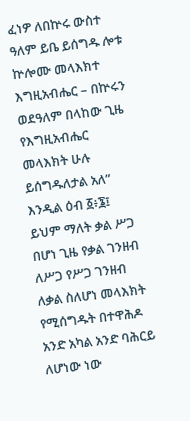ፈነዎ ለበኵሩ ውስተ ዓለም ይቤ ይሰግዱ ሎቱ ኵሎሙ መላእክተ እግዚአብሔር – በኵሩን ወደዓለም በላከው ጊዜ የእግዚአብሔር መላእክት ሁሉ ይሰግዱለታል አለ” እንዲል ዕብ ፩፥፮፤ ይህም ማለት ቃል ሥጋ በሆነ ጊዜ የቃል ገንዘብ ለሥጋ የሥጋ ገንዘብ ለቃል ስለሆነ መላእክት የሚሰግዱት በተዋሕዶ አንድ አካል አንድ ባሕርይ ለሆነው ነው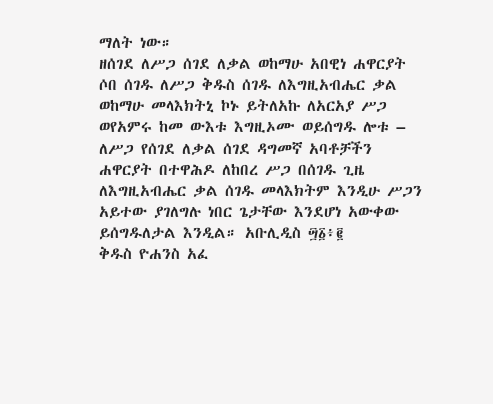ማለት ነው።
ዘሰገደ ለሥጋ ሰገደ ለቃል ወከማሁ አበዊነ ሐዋርያት ሶበ ሰገዱ ለሥጋ ቅዱስ ሰገዱ ለእግዚአብሔር ቃል ወከማሁ መላእክትኒ ኮኑ ይትለአኩ ለአርአያ ሥጋ ወየአምሩ ከመ ውእቱ እግዚኦሙ ወይሰግዱ ሎቱ – ለሥጋ የሰገደ ለቃል ሰገደ ዳግመኛ አባቶቻችን ሐዋርያት በተዋሕዶ ለከበረ ሥጋ በሰገዱ ጊዜ ለእግዚአብሔር ቃል ሰገዱ መላእክትም እንዲሁ ሥጋን አይተው ያገለግሉ ነበር ጌታቸው እንደሆነ አውቀው ይሰግዱለታል እንዲል። አቡሊዲስ ፵፩፥፪
ቅዱስ ዮሐንስ አፈ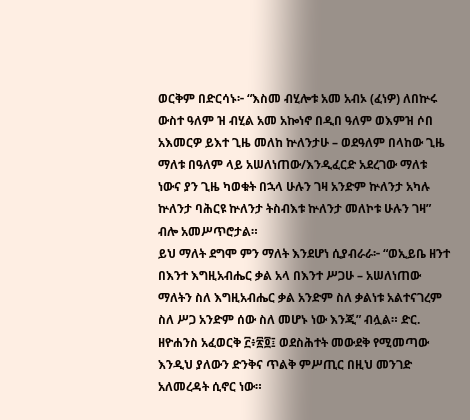ወርቅም በድርሳኑ፦ “እስመ ብሂሎቱ አመ አብኦ (ፈነዎ) ለበኵሩ ውስተ ዓለም ዝ ብሂል አመ አኰነኖ በዲበ ዓለም ወእምዝ ሶበ አእመርዎ ይእተ ጊዜ መለከ ኵለንታሁ – ወደዓለም በላከው ጊዜ ማለቱ በዓለም ላይ አሠለነጠው/እንዲፈርድ አደረገው ማለቱ ነውና ያን ጊዜ ካወቁት በኋላ ሁሉን ገዛ አንድም ኵለንታ አካሉ ኵለንታ ባሕርዩ ኵለንታ ትስብእቱ ኵለንታ መለኮቱ ሁሉን ገዛ” ብሎ አመሥጥሮታል።
ይህ ማለት ደግሞ ምን ማለት እንደሆነ ሲያብራራ፦ “ወኢይቤ ዘንተ በእንተ እግዚአብሔር ቃል አላ በእንተ ሥጋሁ – አሠለነጠው ማለትን ስለ እግዚአብሔር ቃል አንድም ስለ ቃልነቱ አልተናገረም ስለ ሥጋ አንድም ሰው ስለ መሆኑ ነው እንጂ” ብሏል። ድር. ዘዮሐንስ አፈወርቅ ፫፥፳፬፤ ወደስሕተት መውደቅ የሚመጣው እንዲህ ያለውን ድንቅና ጥልቅ ምሥጢር በዚህ መንገድ አለመረዳት ሲኖር ነው።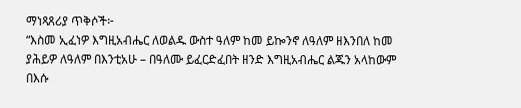ማነጻጸሪያ ጥቅሶች፦
“እስመ ኢፈነዎ እግዚአብሔር ለወልዱ ውስተ ዓለም ከመ ይኰንኖ ለዓለም ዘእንበለ ከመ ያሕይዎ ለዓለም በእንቲአሁ – በዓለሙ ይፈርድፈበት ዘንድ እግዚአብሔር ልጁን አላከውም በእሱ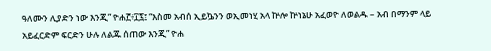ዓለሙን ሊያድን ነው እንጂ” ዮሐ፫፥፲፯፤ “እስመ አብሰ ኢይኴንን ወኢመነሂ አላ ኵሎ ኵነኔሁ አፈወዮ ለወልዱ – አብ በማንም ላይ አይፈርድም ፍርድን ሁሉ ለልጁ ሰጠው እንጂ” ዮሐ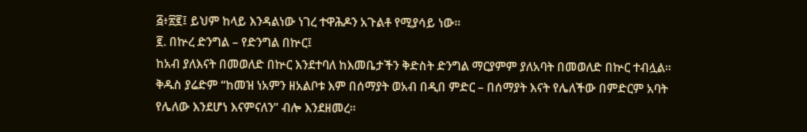፭፥፳፪፤ ይህም ከላይ እንዳልነው ነገረ ተዋሕዶን አጉልቶ የሚያሳይ ነው።
፪. በኵረ ድንግል – የድንግል በኵር፤
ከአብ ያለእናት በመወለድ በኵር እንደተባለ ከእመቤታችን ቅድስት ድንግል ማርያምም ያለአባት በመወለድ በኵር ተብሏል። ቅዱስ ያሬድም “ከመዝ ነአምን ዘአልቦቱ እም በሰማያት ወአብ በዲበ ምድር – በሰማያት እናት የሌለችው በምድርም አባት የሌለው እንደሆነ እናምናለን” ብሎ እንደዘመረ።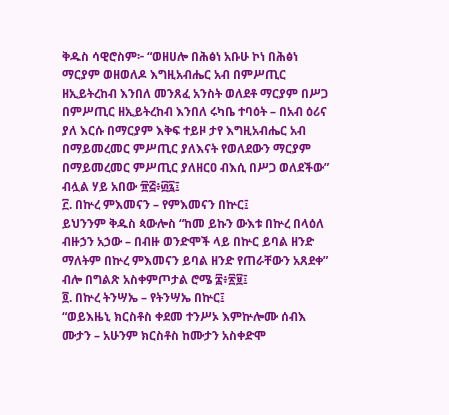ቅዱስ ሳዊሮስም፦ “ወዘሀሎ በሕፅነ አቡሁ ኮነ በሕፅነ ማርያም ወዘወለዶ እግዚአብሔር አብ በምሥጢር ዘኢይትረከብ እንበለ መንጸፈ አንስት ወለደቶ ማርያም በሥጋ በምሥጢር ዘኢይትረከብ እንበለ ሩካቤ ተባዕት – በአብ ዕሪና ያለ እርሱ በማርያም እቅፍ ተይዞ ታየ እግዚአብሔር አብ በማይመረመር ምሥጢር ያለእናት የወለደውን ማርያም በማይመረመር ምሥጢር ያለዘርዐ ብእሲ በሥጋ ወለደችው” ብሏል ሃይ አበው ፹፭፥፴፯፤
፫. በኵረ ምእመናን – የምእመናን በኵር፤
ይህንንም ቅዱስ ጳውሎስ “ከመ ይኩን ውእቱ በኵረ በላዕለ ብዙኃን አኃው – በብዙ ወንድሞች ላይ በኵር ይባል ዘንድ ማለትም በኵረ ምእመናን ይባል ዘንድ የጠራቸውን አጸደቀ” ብሎ በግልጽ አስቀምጦታል ሮሜ ፰፥፳፱፤
፬. በኵረ ትንሣኤ – የትንሣኤ በኵር፤
“ወይእዜኒ ክርስቶስ ቀደመ ተንሥኦ እምኵሎሙ ሰብእ ሙታን – አሁንም ክርስቶስ ከሙታን አስቀድሞ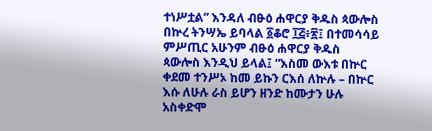ተነሥቷል” እንዳለ ብፁዕ ሐዋርያ ቅዱስ ጳውሎስ በኵረ ትንሣኤ ይባላል ፩ቆሮ ፲፭፥፳፤ በተመሳሳይ ምሥጢር አሁንም ብፁዕ ሐዋርያ ቅዱስ ጳውሎስ እንዲህ ይላል፤ “እስመ ውእቱ በኵር ቀደመ ተንሥኦ ከመ ይኩን ርእሰ ለኵሉ – በኵር እሱ ለሁሉ ራስ ይሆን ዘንድ ከሙታን ሁሉ አስቀድሞ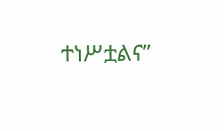ተነሥቷልና”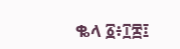ቈላ ፩፥፲፰፤